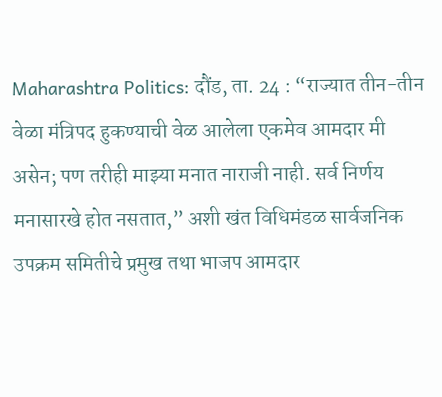Maharashtra Politics: दौंड, ता. 24 : “राज्यात तीन-तीन वेळा मंत्रिपद हुकण्याची वेळ आलेला एकमेव आमदार मी असेन; पण तरीही माझ्या मनात नाराजी नाही. सर्व निर्णय मनासारखे होत नसतात,” अशी खंत विधिमंडळ सार्वजनिक उपक्रम समितीचे प्रमुख तथा भाजप आमदार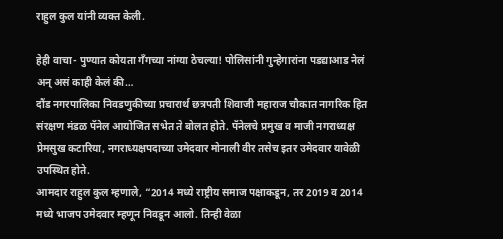राहुल कुल यांनी व्यक्त केली.

हेही वाचा- पुण्यात कोयता गँगच्या नांग्या ठेचल्या! पोलिसांनी गुन्हेगारांना पडद्याआड नेलं अन् असं काही केलं की…
दौंड नगरपालिका निवडणुकीच्या प्रचारार्थ छत्रपती शिवाजी महाराज चौकात नागरिक हित संरक्षण मंडळ पॅनेल आयोजित सभेत ते बोलत होते. पॅनेलचे प्रमुख व माजी नगराध्यक्ष प्रेमसुख कटारिया, नगराध्यक्षपदाच्या उमेदवार मोनाली वीर तसेच इतर उमेदवार यावेळी उपस्थित होते.
आमदार राहुल कुल म्हणाले, “2014 मध्ये राष्ट्रीय समाज पक्षाकडून, तर 2019 व 2014 मध्ये भाजप उमेदवार म्हणून निवडून आलो. तिन्ही वेळा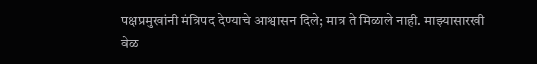पक्षप्रमुखांनी मंत्रिपद देण्याचे आश्वासन दिले; मात्र ते मिळाले नाही. माझ्यासारखी वेळ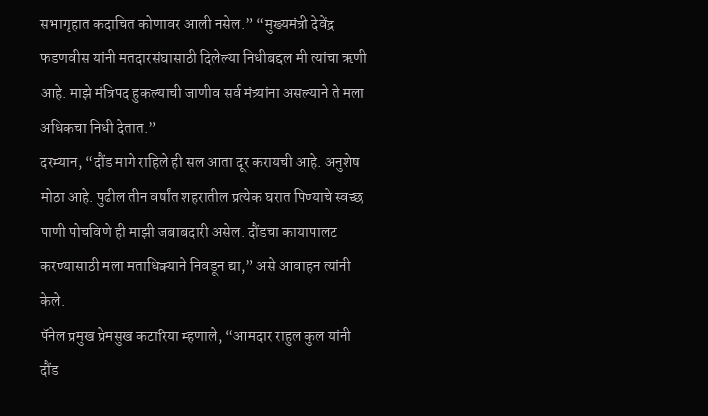सभागृहात कदाचित कोणावर आली नसेल.” “मुख्यमंत्री देवेंद्र फडणवीस यांनी मतदारसंघासाठी दिलेल्या निधीबद्दल मी त्यांचा ऋणी आहे. माझे मंत्रिपद हुकल्याची जाणीव सर्व मंत्र्यांना असल्याने ते मला अधिकचा निधी देतात.”
दरम्यान, “दौंड मागे राहिले ही सल आता दूर करायची आहे. अनुशेष मोठा आहे. पुढील तीन वर्षांत शहरातील प्रत्येक घरात पिण्याचे स्वच्छ पाणी पोचविणे ही माझी जबाबदारी असेल. दौंडचा कायापालट करण्यासाठी मला मताधिक्याने निवडून द्या,” असे आवाहन त्यांनी केले.
पॅनेल प्रमुख प्रेमसुख कटारिया म्हणाले, “आमदार राहुल कुल यांनी दौंड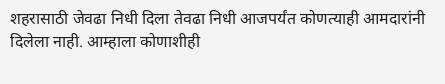शहरासाठी जेवढा निधी दिला तेवढा निधी आजपर्यंत कोणत्याही आमदारांनी दिलेला नाही. आम्हाला कोणाशीही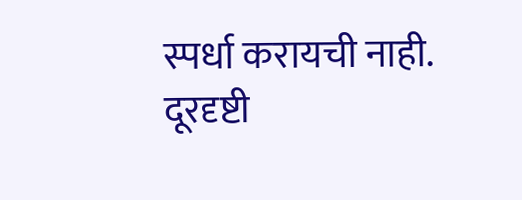स्पर्धा करायची नाही. दूरदृष्टी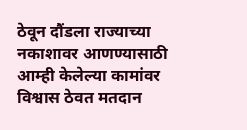ठेवून दौंडला राज्याच्या नकाशावर आणण्यासाठी आम्ही केलेल्या कामांवर विश्वास ठेवत मतदान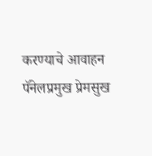करण्याचे आवाहन पॅनेलप्रमुख प्रेमसुख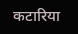कटारिया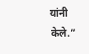यांनी केले.”